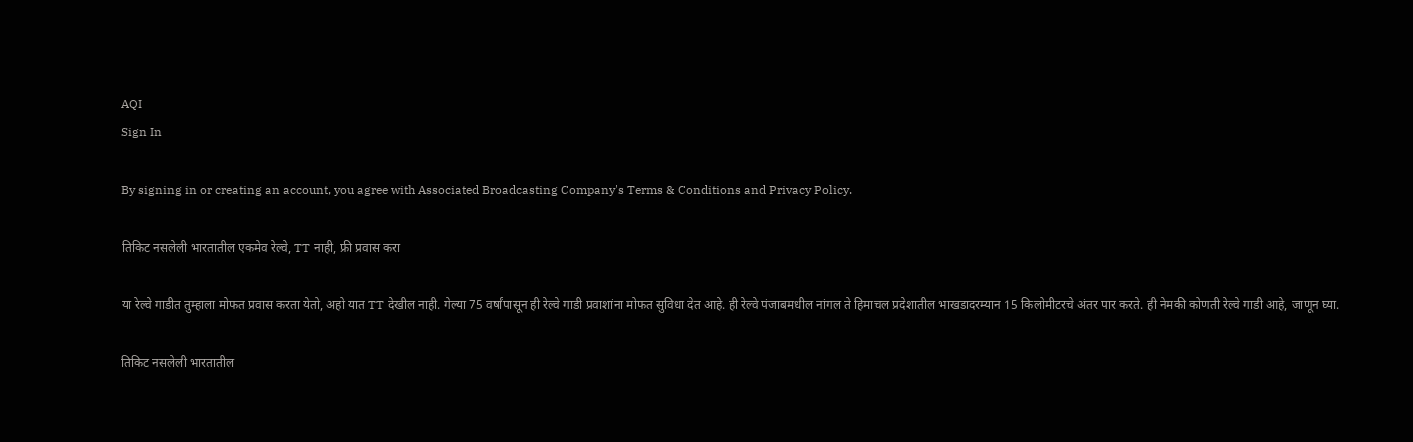AQI
Sign In

By signing in or creating an account, you agree with Associated Broadcasting Company's Terms & Conditions and Privacy Policy.

तिकिट नसलेली भारतातील एकमेव रेल्वे, TT नाही, फ्री प्रवास करा

या रेल्वे गाडीत तुम्हाला मोफत प्रवास करता येतो, अहो यात TT देखील नाही. गेल्या 75 वर्षांपासून ही रेल्वे गाडी प्रवाशांना मोफत सुविधा देत आहे. ही रेल्वे पंजाबमधील नांगल ते हिमाचल प्रदेशातील भाखडादरम्यान 15 किलोमीटरचे अंतर पार करते. ही नेमकी कोणती रेल्वे गाडी आहे, जाणून घ्या.

तिकिट नसलेली भारतातील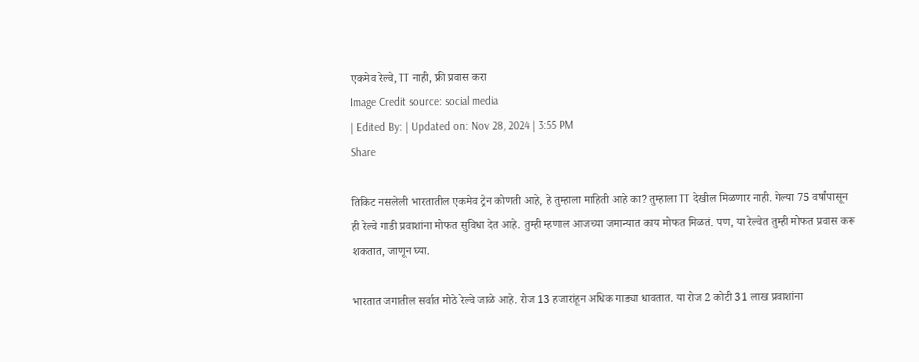एकमेव रेल्वे, TT नाही, फ्री प्रवास करा
Image Credit source: social media
| Edited By: | Updated on: Nov 28, 2024 | 3:55 PM
Share

तिकिट नसलेली भारतातील एकमेव ट्रेन कोणती आहे, हे तुम्हाला माहिती आहे का? तुम्हाला TT देखील मिळणार नाही. गेल्या 75 वर्षांपासून ही रेल्वे गाडी प्रवाशांना मोफत सुविधा देत आहे. तुम्ही म्हणाल आजच्या जमान्यात काय मोफत मिळतं. पण, या रेल्वेत तुम्ही मोफत प्रवास करू शकतात, जाणून घ्या.

भारतात जगातील सर्वात मोठे रेल्वे जाळे आहे. रोज 13 हजारांहून अधिक गाड्या धावतात. या रोज 2 कोटी 31 लाख प्रवाशांना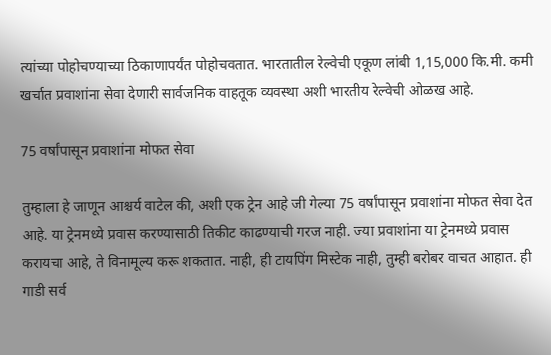त्यांच्या पोहोचण्याच्या ठिकाणापर्यंत पोहोचवतात. भारतातील रेल्वेची एकूण लांबी 1,15,000 कि.मी. कमी खर्चात प्रवाशांना सेवा देणारी सार्वजनिक वाहतूक व्यवस्था अशी भारतीय रेल्वेची ओळख आहे.

75 वर्षांपासून प्रवाशांना मोफत सेवा

तुम्हाला हे जाणून आश्चर्य वाटेल की, अशी एक ट्रेन आहे जी गेल्या 75 वर्षांपासून प्रवाशांना मोफत सेवा देत आहे. या ट्रेनमध्ये प्रवास करण्यासाठी तिकीट काढण्याची गरज नाही. ज्या प्रवाशांना या ट्रेनमध्ये प्रवास करायचा आहे, ते विनामूल्य करू शकतात. नाही, ही टायपिंग मिस्टेक नाही, तुम्ही बरोबर वाचत आहात. ही गाडी सर्व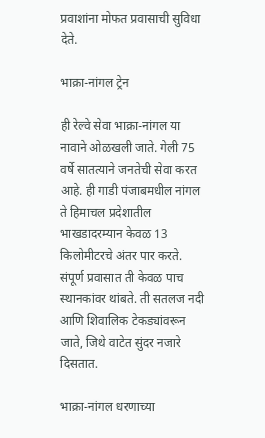प्रवाशांना मोफत प्रवासाची सुविधा देते.

भाक्रा-नांगल ट्रेन

ही रेल्वे सेवा भाक्रा-नांगल या नावाने ओळखली जाते. गेली 75 वर्षे सातत्याने जनतेची सेवा करत आहे. ही गाडी पंजाबमधील नांगल ते हिमाचल प्रदेशातील भाखडादरम्यान केवळ 13 किलोमीटरचे अंतर पार करते. संपूर्ण प्रवासात ती केवळ पाच स्थानकांवर थांबते. ती सतलज नदी आणि शिवालिक टेकड्यांवरून जाते, जिथे वाटेत सुंदर नजारे दिसतात.

भाक्रा-नांगल धरणाच्या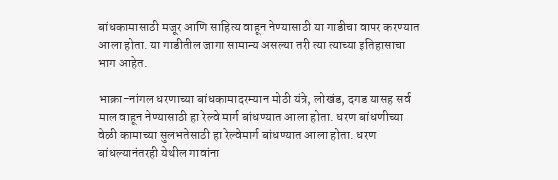बांधकामासाठी मजूर आणि साहित्य वाहून नेण्यासाठी या गाडीचा वापर करण्यात आला होता. या गाडीतील जागा सामान्य असल्या तरी त्या त्याच्या इतिहासाचा भाग आहेत.

भाक्रा-नांगल धरणाच्या बांधकामादरम्यान मोठी यंत्रे, लोखंड, दगड यासह सर्व माल वाहून नेण्यासाठी हा रेल्वे मार्ग बांधण्यात आला होता. धरण बांधणीच्या वेळी कामाच्या सुलभतेसाठी हा रेल्वेमार्ग बांधण्यात आला होता. धरण बांधल्यानंतरही येथील गावांना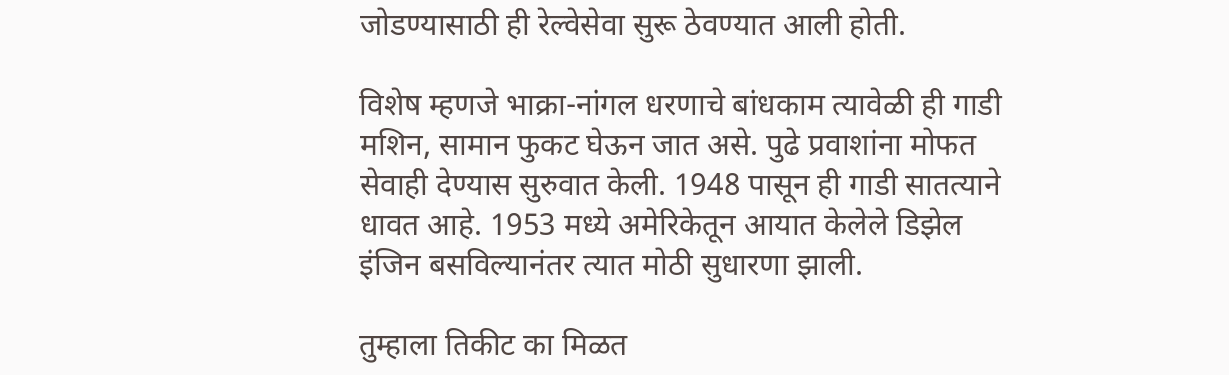जोडण्यासाठी ही रेल्वेसेवा सुरू ठेवण्यात आली होती.

विशेष म्हणजे भाक्रा-नांगल धरणाचे बांधकाम त्यावेळी ही गाडी मशिन, सामान फुकट घेऊन जात असे. पुढे प्रवाशांना मोफत सेवाही देण्यास सुरुवात केली. 1948 पासून ही गाडी सातत्याने धावत आहे. 1953 मध्ये अमेरिकेतून आयात केलेले डिझेल इंजिन बसविल्यानंतर त्यात मोठी सुधारणा झाली.

तुम्हाला तिकीट का मिळत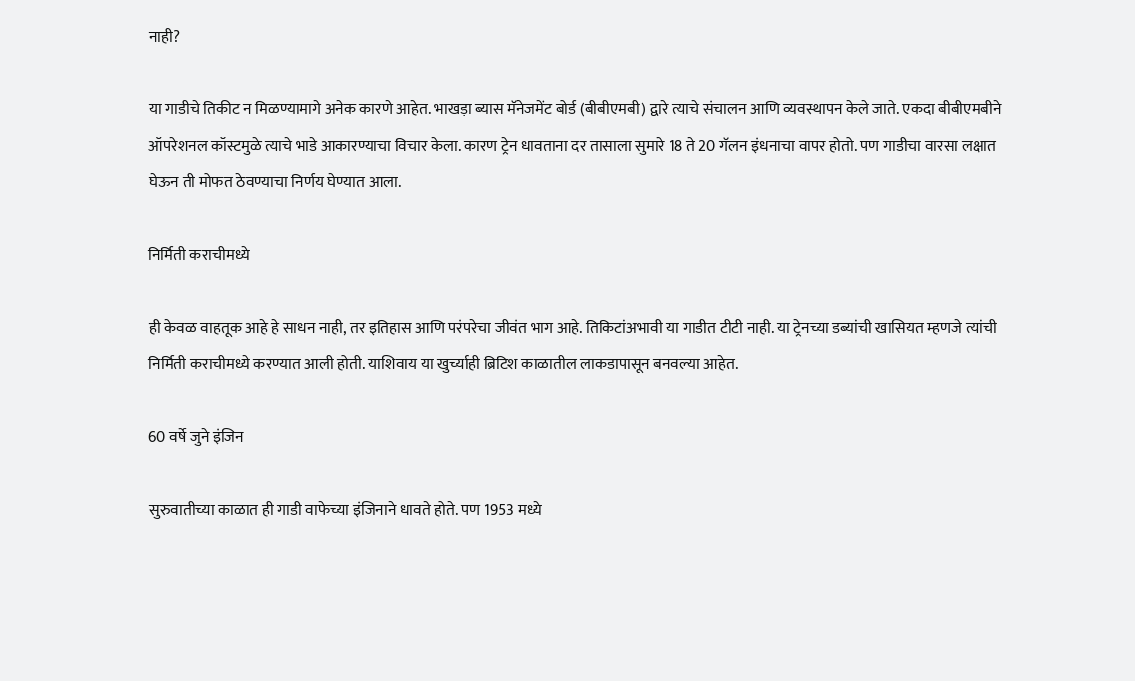नाही?

या गाडीचे तिकीट न मिळण्यामागे अनेक कारणे आहेत. भाखड़ा ब्यास मॅनेजमेंट बोर्ड (बीबीएमबी) द्वारे त्याचे संचालन आणि व्यवस्थापन केले जाते. एकदा बीबीएमबीने ऑपरेशनल कॉस्टमुळे त्याचे भाडे आकारण्याचा विचार केला. कारण ट्रेन धावताना दर तासाला सुमारे 18 ते 20 गॅलन इंधनाचा वापर होतो. पण गाडीचा वारसा लक्षात घेऊन ती मोफत ठेवण्याचा निर्णय घेण्यात आला.

निर्मिती कराचीमध्ये

ही केवळ वाहतूक आहे हे साधन नाही, तर इतिहास आणि परंपरेचा जीवंत भाग आहे. तिकिटांअभावी या गाडीत टीटी नाही. या ट्रेनच्या डब्यांची खासियत म्हणजे त्यांची निर्मिती कराचीमध्ये करण्यात आली होती. याशिवाय या खुर्च्याही ब्रिटिश काळातील लाकडापासून बनवल्या आहेत.

60 वर्षे जुने इंजिन

सुरुवातीच्या काळात ही गाडी वाफेच्या इंजिनाने धावते होते. पण 1953 मध्ये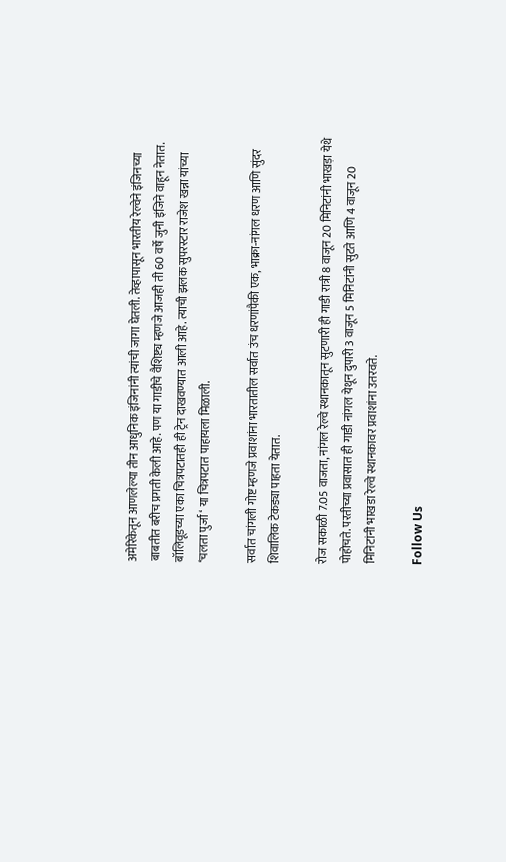अमेरिकेतून आणलेल्या तीन आधुनिक इंजिनांनी त्यांची जागा घेतली. तेव्हापासून भारतीय रेल्वेने इंजिनच्या बाबतीत बरीच प्रगती केली आहे. पण या गाडीचे वैशिष्ट्य म्हणजे आजही ती 60 वर्षे जुनी इंजिने वाहून नेतात. बॉलिवूडच्या एका चित्रपटातही ही ट्रेन दाखवण्यात आली आहे. त्याची झलक सुपरस्टार राजेश खन्ना यांच्या ‘चलता पुर्जा ‘ या चित्रपटात पाहायला मिळाली.

सर्वात चांगली गोष्ट म्हणजे प्रवाशांना भारतातील सर्वात उंच धरणांपैकी एक, भाक्रा-नांगल धरण आणि सुंदर शिवालिक टेकड्या पाहता येतात.

रोज सकाळी 7.05 वाजता, नांगल रेल्वे स्थानकातून सुटणारी ही गाडी रात्री 8 वाजून 20 मिनिटांनी भाखड़ा येथे पोहोचते. परतीच्या प्रवासात ही गाडी नांगल येथून दुपारी 3 वाजून 5 मिनिटांनी सुटते आणि 4 वाजून 20 मिनिटांनी भाखडा रेल्वे स्थानकावर प्रवाशांना उतरवते.

Follow Us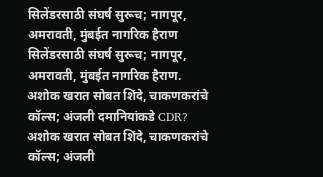सिलेंडरसाठी संघर्ष सुरूच; नागपूर, अमरावती, मुंबईत नागरिक हैराण
सिलेंडरसाठी संघर्ष सुरूच; नागपूर, अमरावती, मुंबईत नागरिक हैराण.
अशोक खरात सोबत शिंदे, चाकणकरांचे कॉल्स; अंजली दमानियांकडे CDR?
अशोक खरात सोबत शिंदे, चाकणकरांचे कॉल्स; अंजली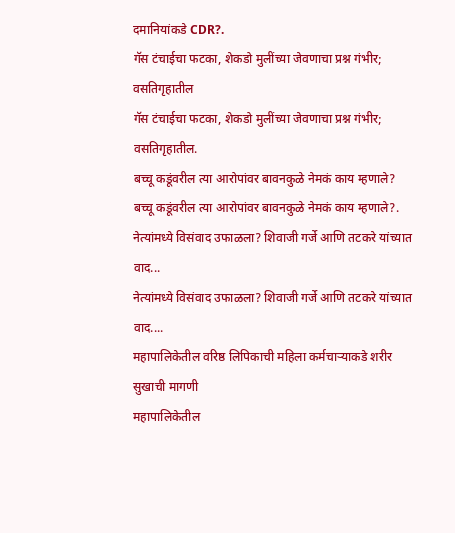दमानियांकडे CDR?.
गॅस टंचाईचा फटका, शेकडो मुलींच्या जेवणाचा प्रश्न गंभीर; वसतिगृहातील
गॅस टंचाईचा फटका, शेकडो मुलींच्या जेवणाचा प्रश्न गंभीर; वसतिगृहातील.
बच्चू कडूंवरील त्या आरोपांवर बावनकुळे नेमकं काय म्हणाले?
बच्चू कडूंवरील त्या आरोपांवर बावनकुळे नेमकं काय म्हणाले?.
नेत्यांमध्ये विसंवाद उफाळला? शिवाजी गर्जे आणि तटकरे यांच्यात वाद...
नेत्यांमध्ये विसंवाद उफाळला? शिवाजी गर्जे आणि तटकरे यांच्यात वाद....
महापालिकेतील वरिष्ठ लिपिकाची महिला कर्मचाऱ्याकडे शरीर सुखाची मागणी
महापालिकेतील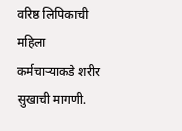वरिष्ठ लिपिकाची महिला कर्मचाऱ्याकडे शरीर सुखाची मागणी.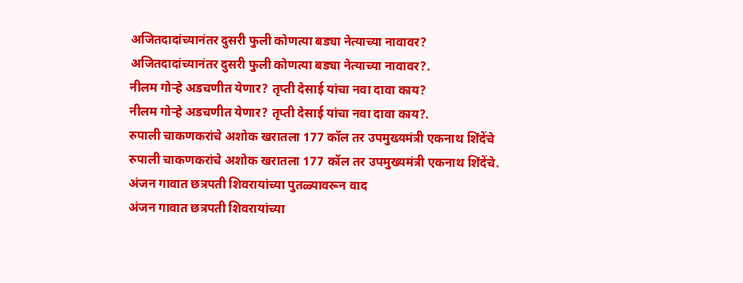अजितदादांच्यानंतर दुसरी फुली कोणत्या बड्या नेत्याच्या नावावर?
अजितदादांच्यानंतर दुसरी फुली कोणत्या बड्या नेत्याच्या नावावर?.
नीलम गोऱ्हे अडचणीत येणार? तृप्ती देसाई यांचा नवा दावा काय?
नीलम गोऱ्हे अडचणीत येणार? तृप्ती देसाई यांचा नवा दावा काय?.
रुपाली चाकणकरांचे अशोक खरातला 177 कॉल तर उपमुख्यमंत्री एकनाथ शिंदेंचे
रुपाली चाकणकरांचे अशोक खरातला 177 कॉल तर उपमुख्यमंत्री एकनाथ शिंदेंचे.
अंजन गावात छत्रपती शिवरायांच्या पुतळ्यावरून वाद
अंजन गावात छत्रपती शिवरायांच्या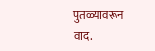पुतळ्यावरून वाद.